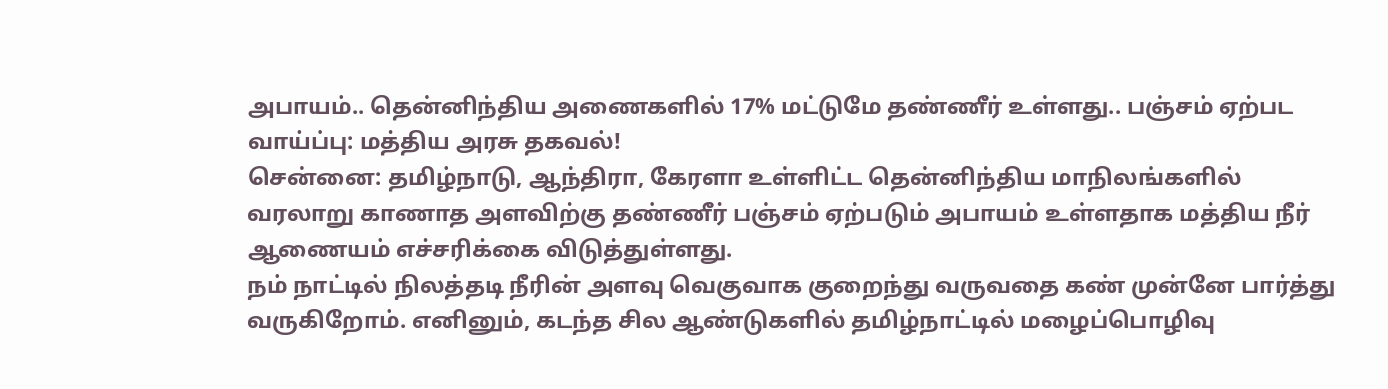அபாயம்.. தென்னிந்திய அணைகளில் 17% மட்டுமே தண்ணீர் உள்ளது.. பஞ்சம் ஏற்பட வாய்ப்பு: மத்திய அரசு தகவல்!
சென்னை: தமிழ்நாடு, ஆந்திரா, கேரளா உள்ளிட்ட தென்னிந்திய மாநிலங்களில் வரலாறு காணாத அளவிற்கு தண்ணீர் பஞ்சம் ஏற்படும் அபாயம் உள்ளதாக மத்திய நீர் ஆணையம் எச்சரிக்கை விடுத்துள்ளது.
நம் நாட்டில் நிலத்தடி நீரின் அளவு வெகுவாக குறைந்து வருவதை கண் முன்னே பார்த்து வருகிறோம். எனினும், கடந்த சில ஆண்டுகளில் தமிழ்நாட்டில் மழைப்பொழிவு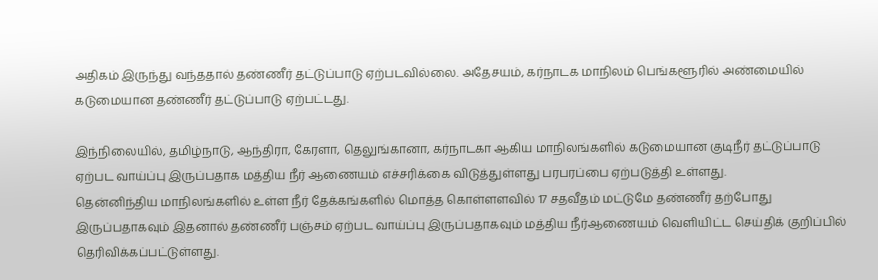அதிகம் இருந்து வந்ததால் தண்ணீர் தட்டுப்பாடு ஏற்படவில்லை. அதேசயம், கர்நாடக மாநிலம் பெங்களூரில் அண்மையில் கடுமையான தண்ணீர் தட்டுப்பாடு ஏற்பட்டது.

இந்நிலையில், தமிழ்நாடு, ஆந்திரா, கேரளா, தெலுங்கானா, கர்நாடகா ஆகிய மாநிலங்களில் கடுமையான குடிநீர் தட்டுப்பாடு ஏற்பட வாய்ப்பு இருப்பதாக மத்திய நீர் ஆணையம் எச்சரிக்கை விடுத்துள்ளது பரபரப்பை ஏற்படுத்தி உள்ளது.
தென்னிந்திய மாநிலங்களில் உள்ள நீர் தேக்கங்களில் மொத்த கொள்ளளவில் 17 சதவீதம் மட்டுமே தண்ணீர் தற்போது இருப்பதாகவும் இதனால் தண்ணீர் பஞ்சம் ஏற்பட வாய்ப்பு இருப்பதாகவும் மத்திய நீர்ஆணையம் வெளியிட்ட செய்திக் குறிப்பில் தெரிவிக்கப்பட்டுள்ளது.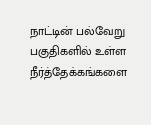நாட்டின் பல்வேறு பகுதிகளில் உள்ள நீர்த்தேக்கங்களை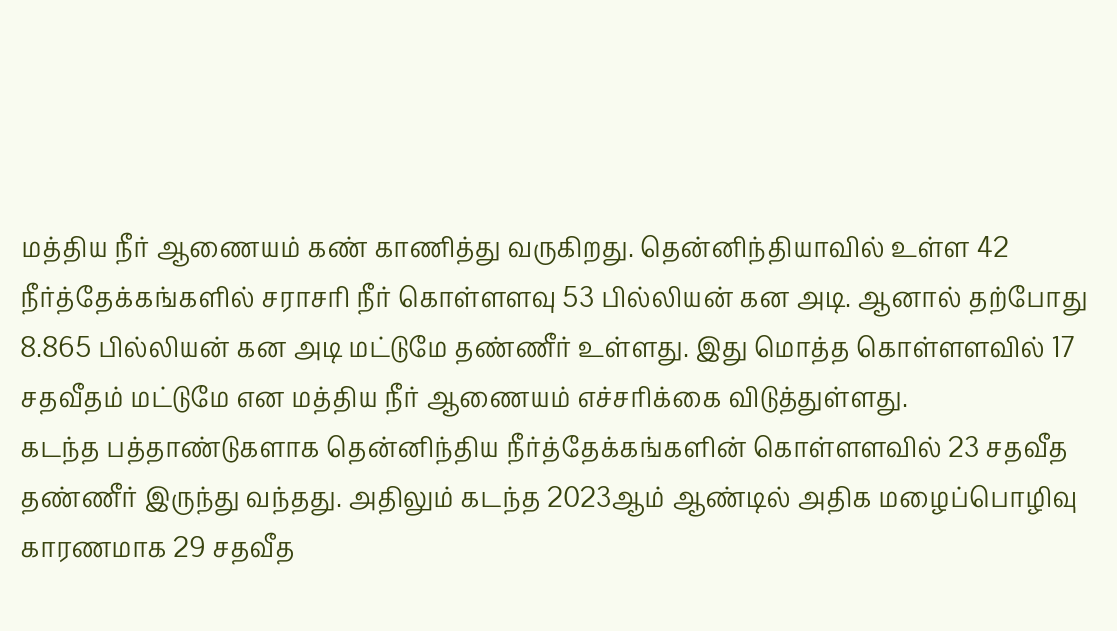மத்திய நீர் ஆணையம் கண் காணித்து வருகிறது. தென்னிந்தியாவில் உள்ள 42 நீர்த்தேக்கங்களில் சராசரி நீர் கொள்ளளவு 53 பில்லியன் கன அடி. ஆனால் தற்போது 8.865 பில்லியன் கன அடி மட்டுமே தண்ணீர் உள்ளது. இது மொத்த கொள்ளளவில் 17 சதவீதம் மட்டுமே என மத்திய நீர் ஆணையம் எச்சரிக்கை விடுத்துள்ளது.
கடந்த பத்தாண்டுகளாக தென்னிந்திய நீர்த்தேக்கங்களின் கொள்ளளவில் 23 சதவீத தண்ணீர் இருந்து வந்தது. அதிலும் கடந்த 2023ஆம் ஆண்டில் அதிக மழைப்பொழிவு காரணமாக 29 சதவீத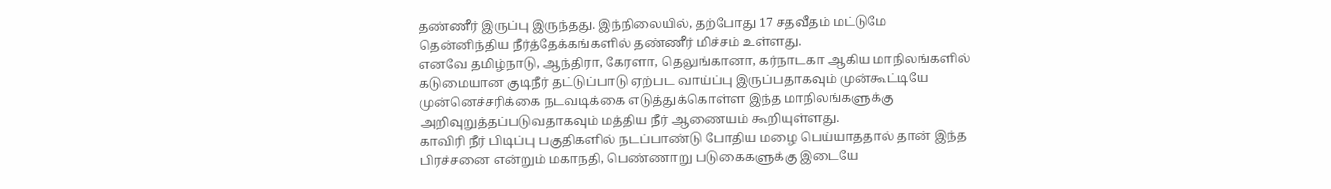தண்ணீர் இருப்பு இருந்தது. இந்நிலையில், தற்போது 17 சதவீதம் மட்டுமே தென்னிந்திய நீர்த்தேக்கங்களில் தண்ணீர் மிச்சம் உள்ளது.
எனவே தமிழ்நாடு, ஆந்திரா, கேரளா, தெலுங்கானா, கர்நாடகா ஆகிய மாநிலங்களில் கடுமையான குடிநீர் தட்டுப்பாடு ஏற்பட வாய்ப்பு இருப்பதாகவும் முன்கூட்டியே முன்னெச்சரிக்கை நடவடிக்கை எடுத்துக்கொள்ள இந்த மாநிலங்களுக்கு அறிவுறுத்தப்படுவதாகவும் மத்திய நீர் ஆணையம் கூறியுள்ளது.
காவிரி நீர் பிடிப்பு பகுதிகளில் நடப்பாண்டு போதிய மழை பெய்யாததால் தான் இந்த பிரச்சனை என்றும் மகாநதி, பெண்ணாறு படுகைகளுக்கு இடையே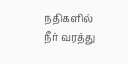நதிகளில் நீர் வரத்து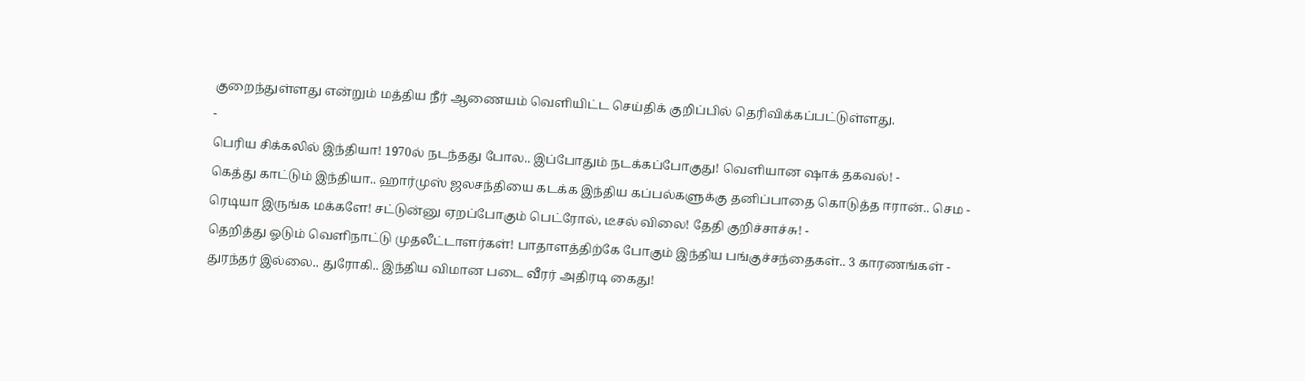குறைந்துள்ளது என்றும் மத்திய நீர் ஆணையம் வெளியிட்ட செய்திக் குறிப்பில் தெரிவிக்கப்பட்டுள்ளது.
-
பெரிய சிக்கலில் இந்தியா! 1970ல் நடந்தது போல.. இப்போதும் நடக்கப்போகுது! வெளியான ஷாக் தகவல்! -
கெத்து காட்டும் இந்தியா.. ஹார்முஸ் ஜலசந்தியை கடக்க இந்திய கப்பல்களுக்கு தனிப்பாதை கொடுத்த ஈரான்.. செம -
ரெடியா இருங்க மக்களே! சட்டுன்னு ஏறப்போகும் பெட்ரோல், டீசல் விலை! தேதி குறிச்சாச்சு! -
தெறித்து ஓடும் வெளிநாட்டு முதலீட்டாளர்கள்! பாதாளத்திற்கே போகும் இந்திய பங்குச்சந்தைகள்.. 3 காரணங்கள் -
துரந்தர் இல்லை.. துரோகி.. இந்திய விமான படை வீரர் அதிரடி கைது!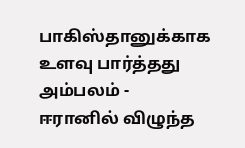பாகிஸ்தானுக்காக உளவு பார்த்தது அம்பலம் -
ஈரானில் விழுந்த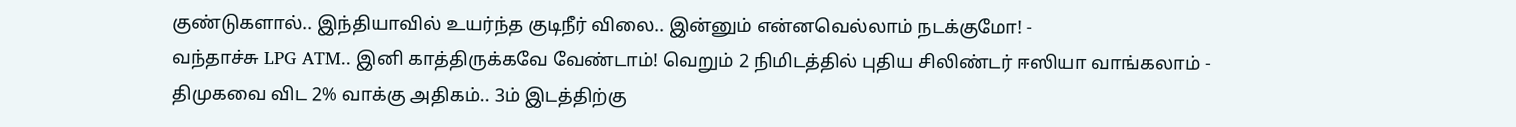குண்டுகளால்.. இந்தியாவில் உயர்ந்த குடிநீர் விலை.. இன்னும் என்னவெல்லாம் நடக்குமோ! -
வந்தாச்சு LPG ATM.. இனி காத்திருக்கவே வேண்டாம்! வெறும் 2 நிமிடத்தில் புதிய சிலிண்டர் ஈஸியா வாங்கலாம் -
திமுகவை விட 2% வாக்கு அதிகம்.. 3ம் இடத்திற்கு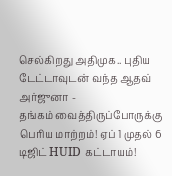செல்கிறது அதிமுக.. புதிய டேட்டாவுடன் வந்த ஆதவ் அர்ஜுனா -
தங்கம் வைத்திருப்போருக்கு பெரிய மாற்றம்! ஏப் 1 முதல் 6 டிஜிட் HUID கட்டாயம்!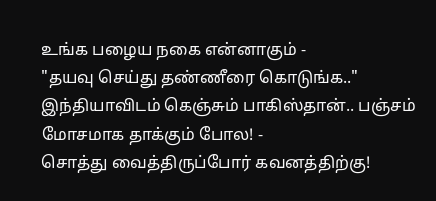உங்க பழைய நகை என்னாகும் -
"தயவு செய்து தண்ணீரை கொடுங்க.." இந்தியாவிடம் கெஞ்சும் பாகிஸ்தான்.. பஞ்சம் மோசமாக தாக்கும் போல! -
சொத்து வைத்திருப்போர் கவனத்திற்கு!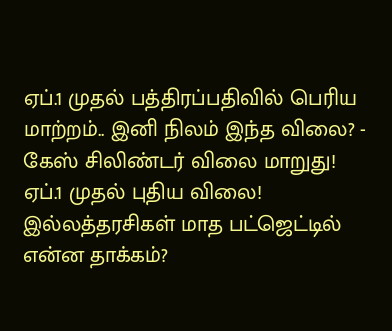ஏப்.1 முதல் பத்திரப்பதிவில் பெரிய மாற்றம்.. இனி நிலம் இந்த விலை? -
கேஸ் சிலிண்டர் விலை மாறுது! ஏப்.1 முதல் புதிய விலை! இல்லத்தரசிகள் மாத பட்ஜெட்டில் என்ன தாக்கம்?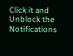Click it and Unblock the Notifications